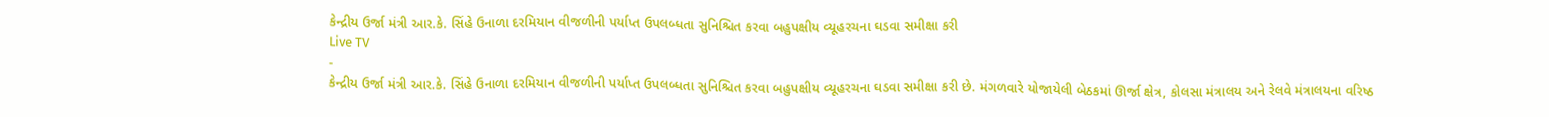કેન્દ્રીય ઉર્જા મંત્રી આર.કે. સિંહે ઉનાળા દરમિયાન વીજળીની પર્યાપ્ત ઉપલબ્ધતા સુનિશ્ચિત કરવા બહુપક્ષીય વ્યૂહરચના ઘડવા સમીક્ષા કરી
Live TV
-
કેન્દ્રીય ઉર્જા મંત્રી આર.કે. સિંહે ઉનાળા દરમિયાન વીજળીની પર્યાપ્ત ઉપલબ્ધતા સુનિશ્ચિત કરવા બહુપક્ષીય વ્યૂહરચના ઘડવા સમીક્ષા કરી છે. મંગળવારે યોજાયેલી બેઠકમાં ઊર્જા ક્ષેત્ર, કોલસા મંત્રાલય અને રેલવે મંત્રાલયના વરિષ્ઠ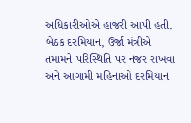અધિકારીઓએ હાજરી આપી હતી. બેઠક દરમિયાન, ઉર્જા મંત્રીએ તમામને પરિસ્થિતિ પર નજર રાખવા અને આગામી મહિનાઓ દરમિયાન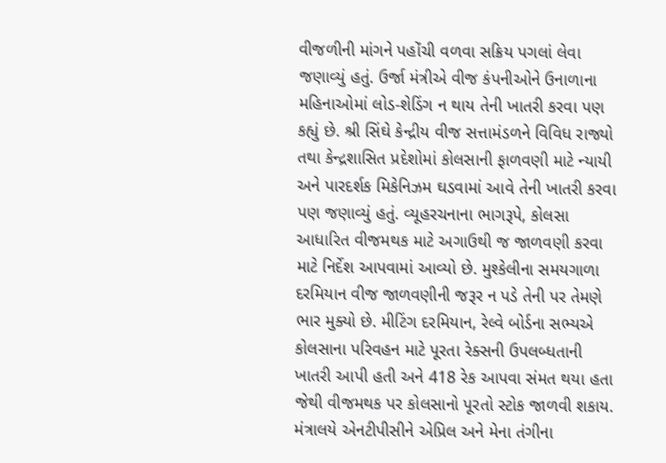વીજળીની માંગને પહોંચી વળવા સક્રિય પગલાં લેવા જણાવ્યું હતું. ઉર્જા મંત્રીએ વીજ કંપનીઓને ઉનાળાના મહિનાઓમાં લોડ-શેડિંગ ન થાય તેની ખાતરી કરવા પણ કહ્યું છે. શ્રી સિંઘે કેન્દ્રીય વીજ સત્તામંડળને વિવિધ રાજ્યો તથા કેન્દ્રશાસિત પ્રદેશોમાં કોલસાની ફાળવણી માટે ન્યાયી અને પારદર્શક મિકેનિઝમ ઘડવામાં આવે તેની ખાતરી કરવા પણ જણાવ્યું હતું. વ્યૂહરચનાના ભાગરૂપે, કોલસા આધારિત વીજમથક માટે અગાઉથી જ જાળવણી કરવા માટે નિર્દેશ આપવામાં આવ્યો છે. મુશ્કેલીના સમયગાળા દરમિયાન વીજ જાળવણીની જરૂર ન પડે તેની પર તેમણે ભાર મુક્યો છે. મીટિંગ દરમિયાન, રેલ્વે બોર્ડના સભ્યએ કોલસાના પરિવહન માટે પૂરતા રેક્સની ઉપલબ્ધતાની ખાતરી આપી હતી અને 418 રેક આપવા સંમત થયા હતા જેથી વીજમથક પર કોલસાનો પૂરતો સ્ટોક જાળવી શકાય. મંત્રાલયે એનટીપીસીને એપ્રિલ અને મેના તંગીના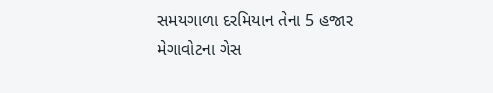સમયગાળા દરમિયાન તેના 5 હજાર મેગાવોટના ગેસ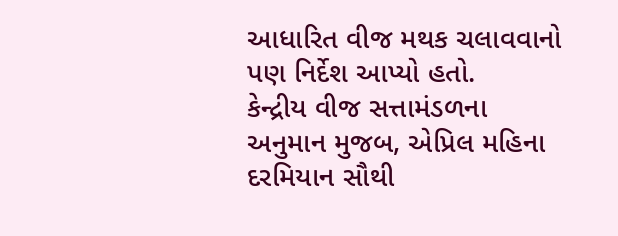આધારિત વીજ મથક ચલાવવાનો પણ નિર્દેશ આપ્યો હતો.
કેન્દ્રીય વીજ સત્તામંડળના અનુમાન મુજબ, એપ્રિલ મહિના દરમિયાન સૌથી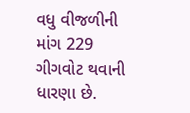વધુ વીજળીની માંગ 229 ગીગવોટ થવાની ધારણા છે.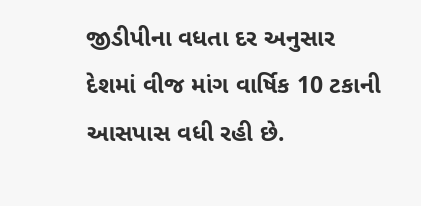જીડીપીના વધતા દર અનુસાર દેશમાં વીજ માંગ વાર્ષિક 10 ટકાની આસપાસ વધી રહી છે.